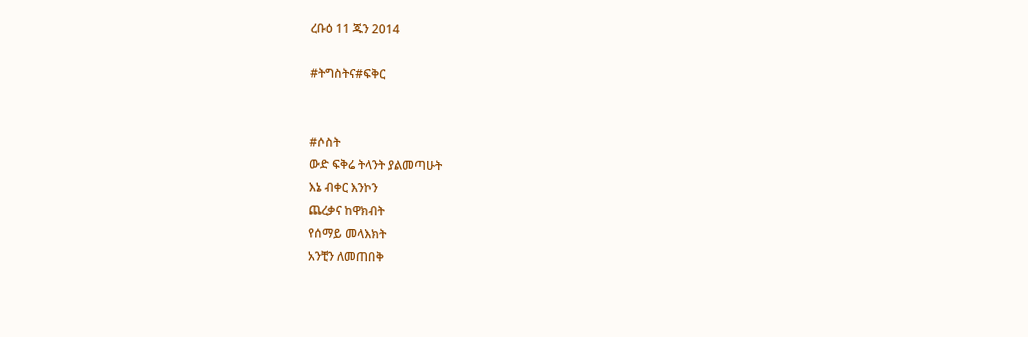ረቡዕ 11 ጁን 2014

#ትግስትና#ፍቅር


#ሶስት
ውድ ፍቅሬ ትላንት ያልመጣሁት
እኔ ብቀር እንኮን
ጨረቃና ከዋክብት
የሰማይ መላእክት
አንቺን ለመጠበቅ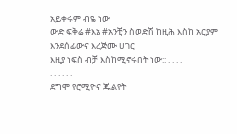አይቀሩም ብዬ ነው
ውድ ፍቅሬ #እኔ #አንቺን ስወድሽ ከዚሕ እስከ አርያም እንደሰፊውና እረጅሙ ሀገር
እዚያ ነፍስ ብቻ እስከሚኖሩበት ነው:: . . . .
. . . . . .
ደግሞ የሮሚዮና ጁልየት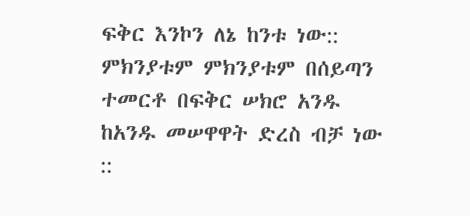ፍቅር እንኮን ለኔ ከንቱ ነው:: ምክንያቱም ምክንያቱም በሰይጣን ተመርቶ በፍቅር ሠክሮ አንዱ ከአንዱ መሠዋዋት ድረስ ብቻ ነው ::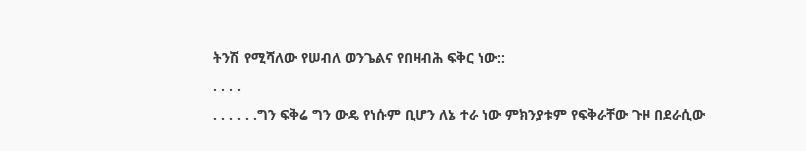ትንሽ የሚሻለው የሠብለ ወንጌልና የበዛብሕ ፍቅር ነው::
. . . .
. . . . . .ግን ፍቅሬ ግን ውዴ የነሱም ቢሆን ለኔ ተራ ነው ምክንያቱም የፍቅራቸው ጉዞ በደራሲው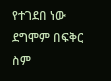የተገደበ ነው ደግሞም በፍቅር ስም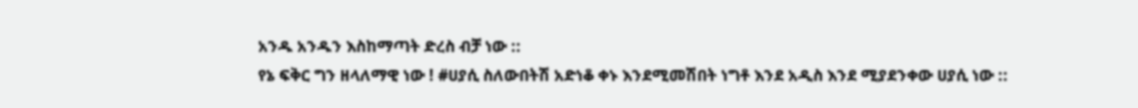አንዱ አንዱን እስከማጣት ድረስ ብቻ ነው ::
የኔ ፍቅር ግን ዘላለማዊ ነው ! #ሀያሲ ስለውበትሽ አድነቆ ቀኑ እንደሚመሽበት ነግቶ እንደ አዲስ እንደ ሚያደንቀው ሀያሲ ነው ::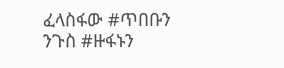ፈላስፋው #ጥበቡን
ንጉስ #ዙፋኑን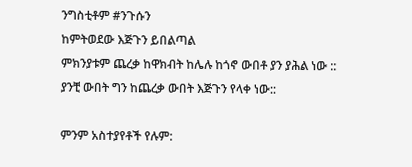ንግስቲቶም #ንጉሱን
ከምትወደው እጅጉን ይበልጣል
ምክንያቱም ጨረቃ ከዋክብት ከሌሉ ከጎኖ ውበቶ ያን ያሕል ነው ::
ያንቺ ውበት ግን ከጨረቃ ውበት እጅጉን የላቀ ነው::

ምንም አስተያየቶች የሉም: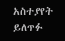አስተያየት ይለጥፉ